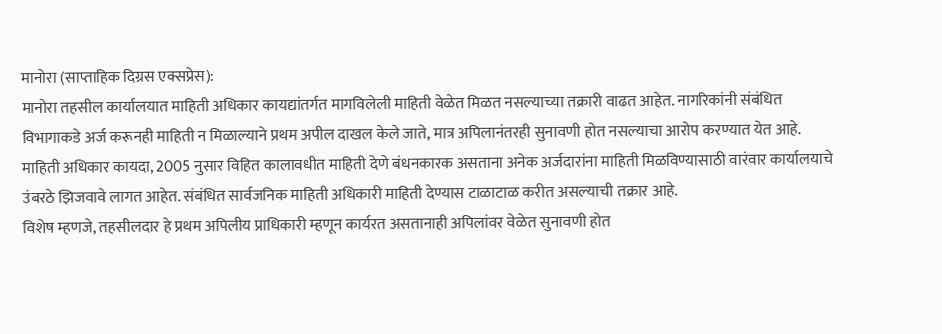मानोरा (साप्ताहिक दिग्रस एक्सप्रेस):
मानोरा तहसील कार्यालयात माहिती अधिकार कायद्यांतर्गत मागविलेली माहिती वेळेत मिळत नसल्याच्या तक्रारी वाढत आहेत. नागरिकांनी संबंधित विभागाकडे अर्ज करूनही माहिती न मिळाल्याने प्रथम अपील दाखल केले जाते, मात्र अपिलानंतरही सुनावणी होत नसल्याचा आरोप करण्यात येत आहे.
माहिती अधिकार कायदा, 2005 नुसार विहित कालावधीत माहिती देणे बंधनकारक असताना अनेक अर्जदारांना माहिती मिळविण्यासाठी वारंवार कार्यालयाचे उंबरठे झिजवावे लागत आहेत. संबंधित सार्वजनिक माहिती अधिकारी माहिती देण्यास टाळाटाळ करीत असल्याची तक्रार आहे.
विशेष म्हणजे, तहसीलदार हे प्रथम अपिलीय प्राधिकारी म्हणून कार्यरत असतानाही अपिलांवर वेळेत सुनावणी होत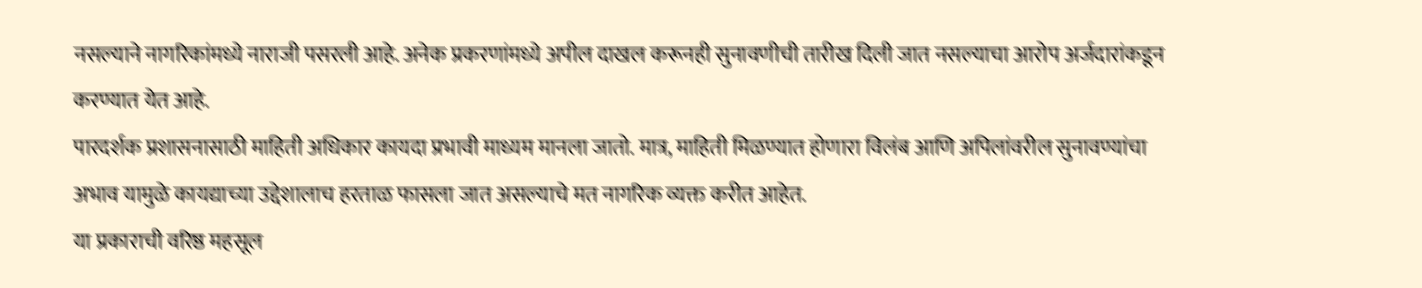नसल्याने नागरिकांमध्ये नाराजी पसरली आहे. अनेक प्रकरणांमध्ये अपील दाखल करूनही सुनावणीची तारीख दिली जात नसल्याचा आरोप अर्जदारांकडून करण्यात येत आहे.
पारदर्शक प्रशासनासाठी माहिती अधिकार कायदा प्रभावी माध्यम मानला जातो. मात्र, माहिती मिळण्यात होणारा विलंब आणि अपिलांवरील सुनावण्यांचा अभाव यामुळे कायद्याच्या उद्देशालाच हरताळ फासला जात असल्याचे मत नागरिक व्यक्त करीत आहेत.
या प्रकाराची वरिष्ठ महसूल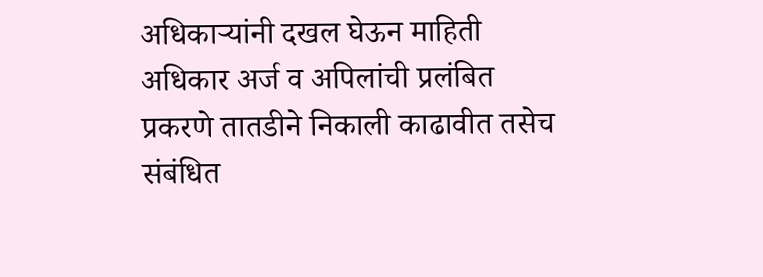अधिकाऱ्यांनी दखल घेऊन माहिती अधिकार अर्ज व अपिलांची प्रलंबित प्रकरणे तातडीने निकाली काढावीत तसेच संबंधित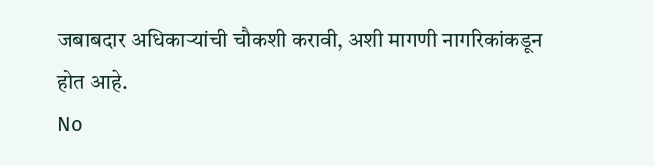जबाबदार अधिकाऱ्यांची चौकशी करावी, अशी मागणी नागरिकांकडून होत आहे.
No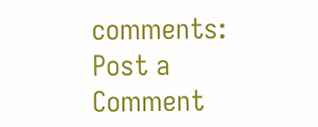comments:
Post a Comment